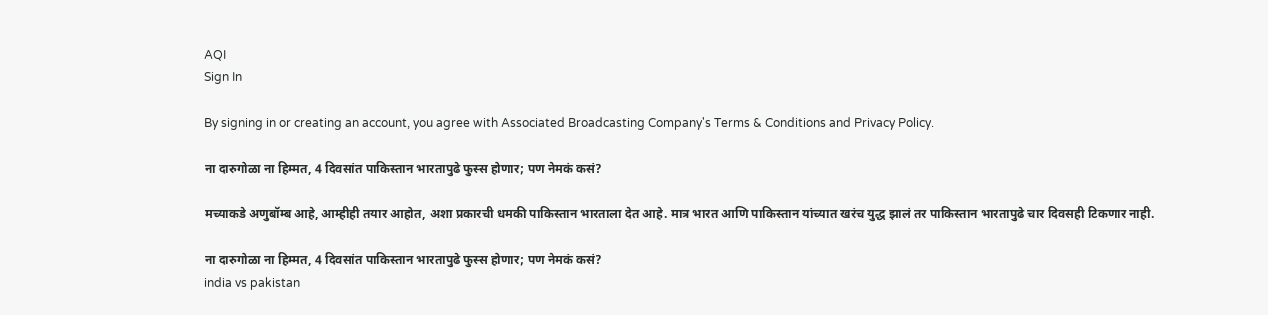AQI
Sign In

By signing in or creating an account, you agree with Associated Broadcasting Company's Terms & Conditions and Privacy Policy.

ना दारुगोळा ना हिम्मत, 4 दिवसांत पाकिस्तान भारतापुढे फुस्स होणार; पण नेमकं कसं?

मच्याकडे अणुबॉम्ब आहे, आम्हीही तयार आहोत, अशा प्रकारची धमकी पाकिस्तान भारताला देत आहे. मात्र भारत आणि पाकिस्तान यांच्यात खरंच युद्ध झालं तर पाकिस्तान भारतापुढे चार दिवसही टिकणार नाही.

ना दारुगोळा ना हिम्मत, 4 दिवसांत पाकिस्तान भारतापुढे फुस्स होणार; पण नेमकं कसं?
india vs pakistan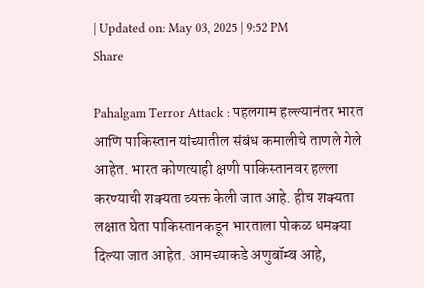| Updated on: May 03, 2025 | 9:52 PM
Share

Pahalgam Terror Attack : पहलगाम हल्ल्यानंतर भारत आणि पाकिस्तान यांच्यातील संबंध कमालीचे ताणले गेले आहेत. भारत कोणत्याही क्षणी पाकिस्तानवर हल्ला करण्याची शक्यता व्यक्त केली जात आहे. हीच शक्यता लक्षात घेता पाकिस्तानकडून भारताला पोकळ धमक्या दिल्या जात आहेत. आमच्याकडे अणुबॉम्ब आहे,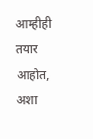आम्हीही तयार आहोत, अशा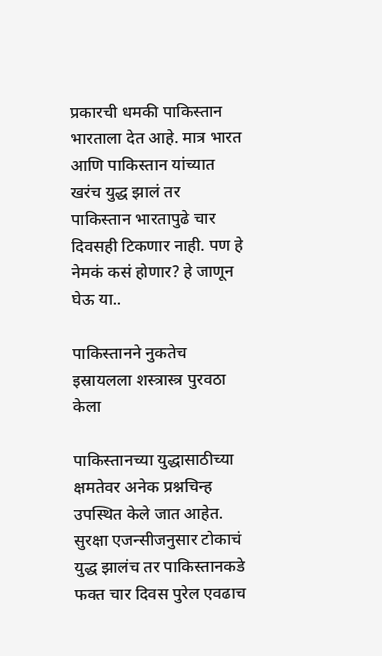प्रकारची धमकी पाकिस्तान भारताला देत आहे. मात्र भारत आणि पाकिस्तान यांच्यात खरंच युद्ध झालं तर पाकिस्तान भारतापुढे चार दिवसही टिकणार नाही. पण हे नेमकं कसं होणार? हे जाणून घेऊ या..

पाकिस्तानने नुकतेच इस्रायलला शस्त्रास्त्र पुरवठा केला

पाकिस्तानच्या युद्धासाठीच्या क्षमतेवर अनेक प्रश्नचिन्ह उपस्थित केले जात आहेत. सुरक्षा एजन्सीजनुसार टोकाचं युद्ध झालंच तर पाकिस्तानकडे फक्त चार दिवस पुरेल एवढाच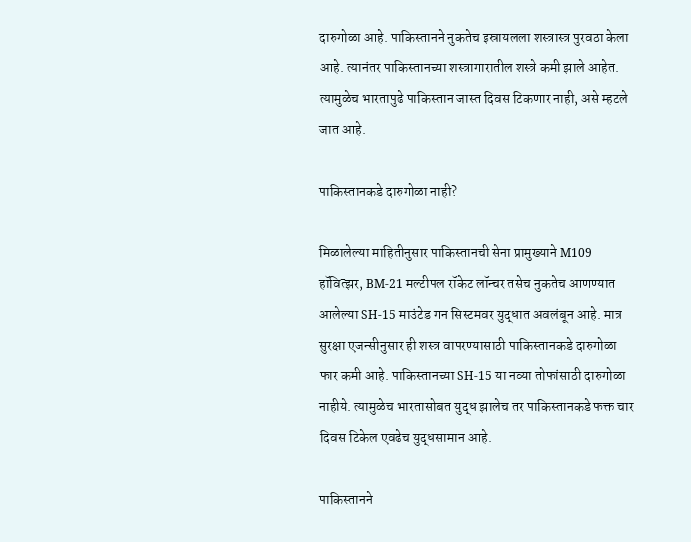दारुगोळा आहे. पाकिस्तानने नुकतेच इस्रायलला शस्त्रास्त्र पुरवठा केला आहे. त्यानंतर पाकिस्तानच्या शस्त्रागारातील शस्त्रे कमी झाले आहेत. त्यामुळेच भारतापुढे पाकिस्तान जास्त दिवस टिकणार नाही, असे म्हटले जात आहे.

पाकिस्तानकडे दारुगोळा नाही?

मिळालेल्या माहितीनुसार पाकिस्तानची सेना प्रामुख्याने M109 हॉवित्झर, BM-21 मल्टीपल रॉकेट लॉन्चर तसेच नुकतेच आणण्यात आलेल्या SH-15 माउंटेड गन सिस्टमवर युद्धात अवलंबून आहे. मात्र सुरक्षा एजन्सीनुसार ही शस्त्र वापरण्यासाठी पाकिस्तानकडे दारुगोळा फार कमी आहे. पाकिस्तानच्या SH-15 या नव्या तोफांसाठी दारुगोळा नाहीये. त्यामुळेच भारतासोबत युद्ध झालेच तर पाकिस्तानकडे फक्त चार दिवस टिकेल एवढेच युद्धसामान आहे.

पाकिस्तानने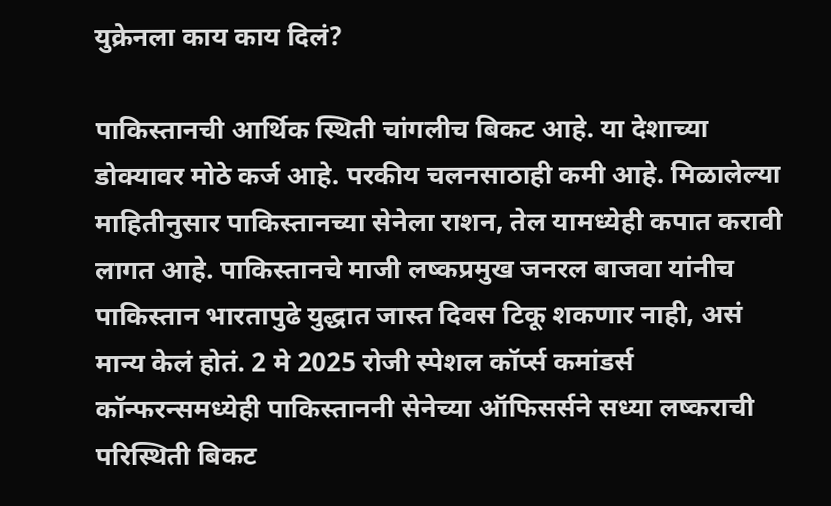युक्रेनला काय काय दिलं?

पाकिस्तानची आर्थिक स्थिती चांगलीच बिकट आहे. या देशाच्या डोक्यावर मोठे कर्ज आहे. परकीय चलनसाठाही कमी आहे. मिळालेल्या माहितीनुसार पाकिस्तानच्या सेनेला राशन, तेल यामध्येही कपात करावी लागत आहे. पाकिस्तानचे माजी लष्कप्रमुख जनरल बाजवा यांनीच पाकिस्तान भारतापुढे युद्धात जास्त दिवस टिकू शकणार नाही, असं मान्य केलं होतं. 2 मे 2025 रोजी स्पेशल कॉर्प्स कमांडर्स कॉन्फरन्समध्येही पाकिस्ताननी सेनेच्या ऑफिसर्सने सध्या लष्कराची परिस्थिती बिकट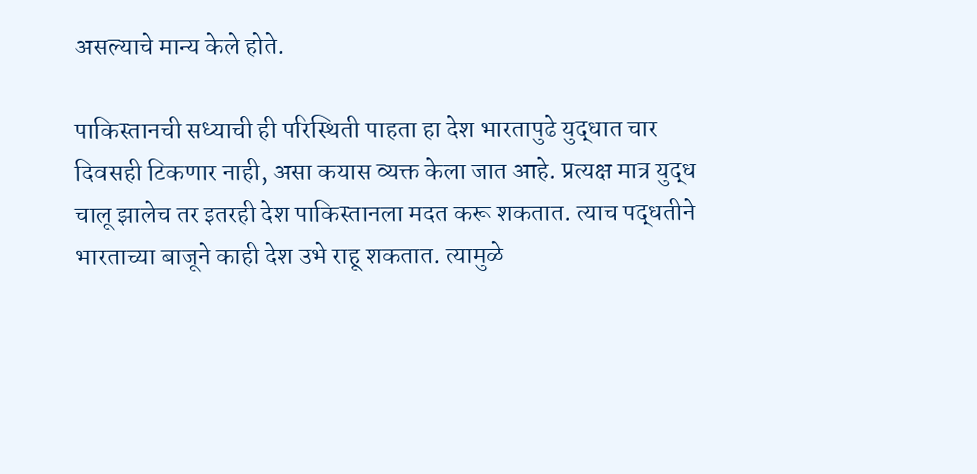असल्याचे मान्य केले होते.

पाकिस्तानची सध्याची ही परिस्थिती पाहता हा देश भारतापुढे युद्धात चार दिवसही टिकणार नाही, असा कयास व्यक्त केला जात आहे. प्रत्यक्ष मात्र युद्ध चालू झालेच तर इतरही देश पाकिस्तानला मदत करू शकतात. त्याच पद्धतीने भारताच्या बाजूने काही देश उभे राहू शकतात. त्यामुळे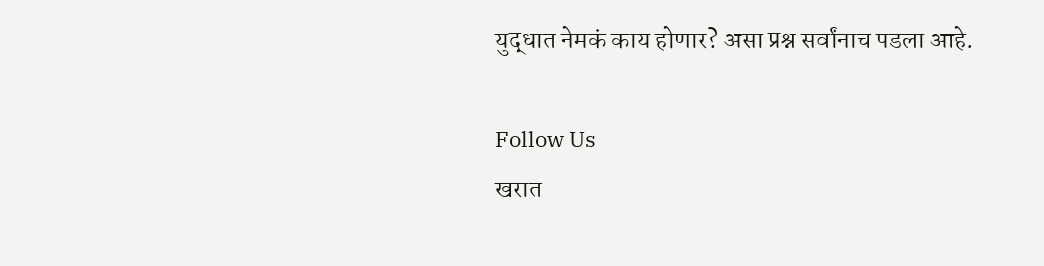युद्धात नेमकं काय होणार? असा प्रश्न सर्वांनाच पडला आहे.

Follow Us
खरात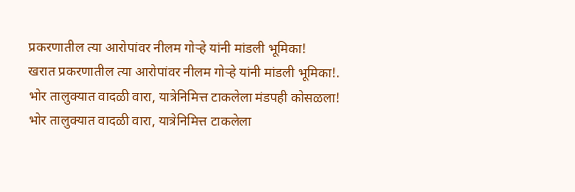प्रकरणातील त्या आरोपांवर नीलम गोऱ्हे यांनी मांडली भूमिका!
खरात प्रकरणातील त्या आरोपांवर नीलम गोऱ्हे यांनी मांडली भूमिका!.
भोर तालुक्यात वादळी वारा, यात्रेनिमित्त टाकलेला मंडपही कोसळला!
भोर तालुक्यात वादळी वारा, यात्रेनिमित्त टाकलेला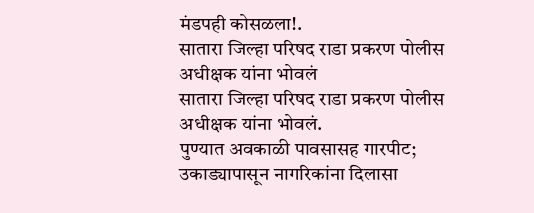मंडपही कोसळला!.
सातारा जिल्हा परिषद राडा प्रकरण पोलीस अधीक्षक यांना भोवलं
सातारा जिल्हा परिषद राडा प्रकरण पोलीस अधीक्षक यांना भोवलं.
पुण्यात अवकाळी पावसासह गारपीट; उकाड्यापासून नागरिकांना दिलासा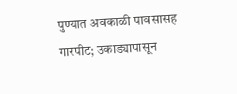पुण्यात अवकाळी पावसासह गारपीट; उकाड्यापासून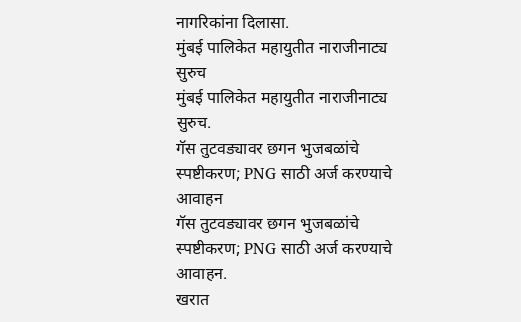नागरिकांना दिलासा.
मुंबई पालिकेत महायुतीत नाराजीनाट्य सुरुच
मुंबई पालिकेत महायुतीत नाराजीनाट्य सुरुच.
गॅस तुटवड्यावर छगन भुजबळांचे स्पष्टीकरण; PNG साठी अर्ज करण्याचे आवाहन
गॅस तुटवड्यावर छगन भुजबळांचे स्पष्टीकरण; PNG साठी अर्ज करण्याचे आवाहन.
खरात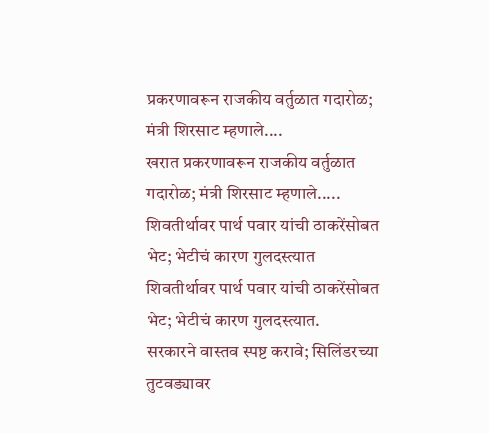प्रकरणावरून राजकीय वर्तुळात गदारोळ; मंत्री शिरसाट म्हणाले....
खरात प्रकरणावरून राजकीय वर्तुळात गदारोळ; मंत्री शिरसाट म्हणाले.....
शिवतीर्थावर पार्थ पवार यांची ठाकरेंसोबत भेट; भेटीचं कारण गुलदस्त्यात
शिवतीर्थावर पार्थ पवार यांची ठाकरेंसोबत भेट; भेटीचं कारण गुलदस्त्यात.
सरकारने वास्तव स्पष्ट करावे; सिलिंडरच्या तुटवड्यावर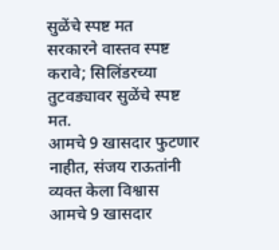सुळेंचे स्पष्ट मत
सरकारने वास्तव स्पष्ट करावे; सिलिंडरच्या तुटवड्यावर सुळेंचे स्पष्ट मत.
आमचे 9 खासदार फुटणार नाहीत, संजय राऊतांनी व्यक्त केला विश्वास
आमचे 9 खासदार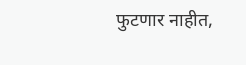फुटणार नाहीत,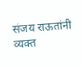संजय राऊतांनी व्यक्त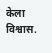केला विश्वास.